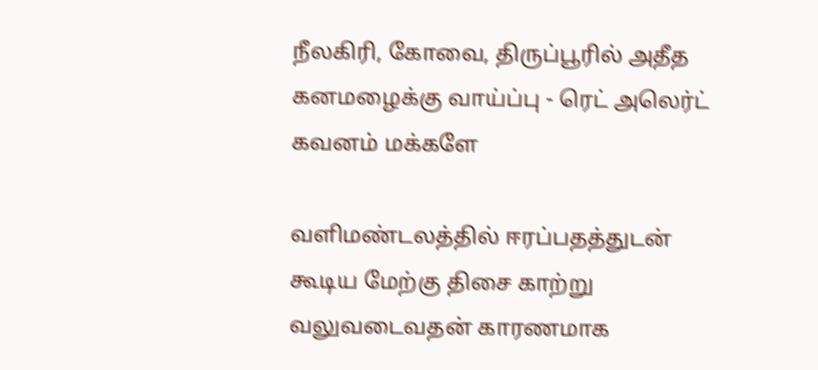நீலகிரி, கோவை, திருப்பூரில் அதீத கனமழைக்கு வாய்ப்பு - ரெட் அலெர்ட் கவனம் மக்களே

வளிமண்டலத்தில் ஈரப்பதத்துடன் கூடிய மேற்கு திசை காற்று வலுவடைவதன் காரணமாக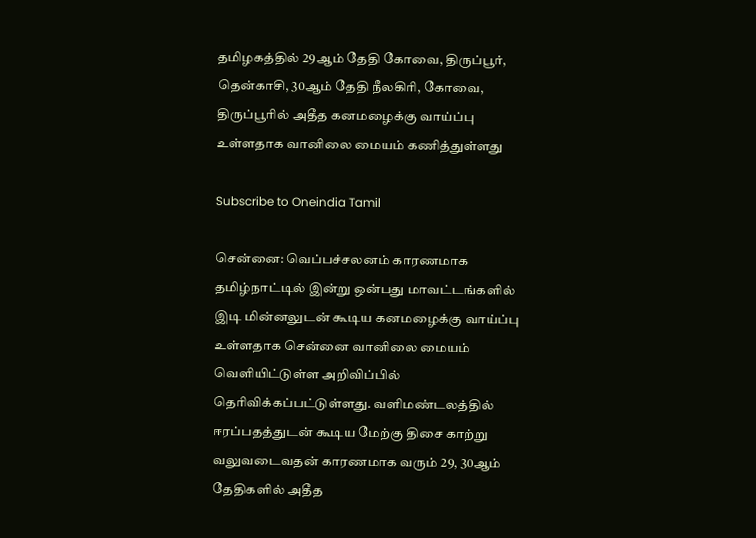தமிழகத்தில் 29ஆம் தேதி கோவை, திருப்பூர், தென்காசி, 30ஆம் தேதி நீலகிரி, கோவை, திருப்பூரில் அதீத கனமழைக்கு வாய்ப்பு உள்ளதாக வானிலை மையம் கணித்துள்ளது

Subscribe to Oneindia Tamil

சென்னை: வெப்பச்சலனம் காரணமாக தமிழ்நாட்டில் இன்று ஒன்பது மாவட்டங்களில் இடி மின்னலுடன் கூடிய கனமழைக்கு வாய்ப்பு உள்ளதாக சென்னை வானிலை மையம் வெளியிட்டுள்ள அறிவிப்பில் தெரிவிக்கப்பட்டுள்ளது. வளிமண்டலத்தில் ஈரப்பதத்துடன் கூடிய மேற்கு திசை காற்று வலுவடைவதன் காரணமாக வரும் 29, 30ஆம் தேதிகளில் அதீத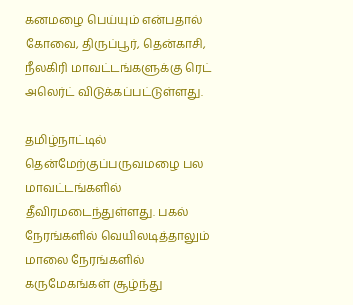கனமழை பெய்யும் என்பதால் கோவை, திருப்பூர், தென்காசி, நீலகிரி மாவட்டங்களுக்கு ரெட் அலெர்ட் விடுக்கப்பட்டுள்ளது.

தமிழ்நாட்டில் தென்மேற்குப்பருவமழை பல மாவட்டங்களில் தீவிரமடைந்துள்ளது. பகல் நேரங்களில் வெயிலடித்தாலும் மாலை நேரங்களில் கருமேகங்கள் சூழ்ந்து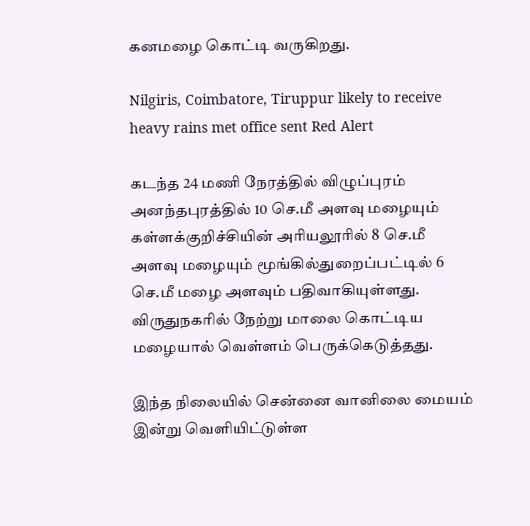கனமழை கொட்டி வருகிறது.

Nilgiris, Coimbatore, Tiruppur likely to receive heavy rains met office sent Red Alert

கடந்த 24 மணி நேரத்தில் விழுப்புரம் அனந்தபுரத்தில் 10 செ.மீ அளவு மழையும் கள்ளக்குறிச்சியின் அரியலூரில் 8 செ.மீ அளவு மழையும் மூங்கில்துறைப்பட்டில் 6 செ.மீ மழை அளவும் பதிவாகியுள்ளது. விருதுநகரில் நேற்று மாலை கொட்டிய மழையால் வெள்ளம் பெருக்கெடுத்தது.

இந்த நிலையில் சென்னை வானிலை மையம் இன்று வெளியிட்டுள்ள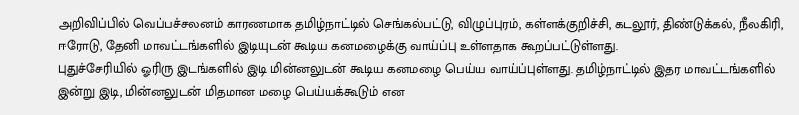அறிவிப்பில் வெப்பச்சலனம் காரணமாக தமிழ்நாட்டில் செங்கல்பட்டு, விழுப்புரம், கள்ளக்குறிச்சி, கடலூர், திண்டுக்கல், நீலகிரி, ஈரோடு, தேனி மாவட்டங்களில் இடியுடன் கூடிய கனமழைக்கு வாய்ப்பு உள்ளதாக கூறப்பட்டுள்ளது.
புதுச்சேரியில் ஓரிரு இடங்களில் இடி மின்னலுடன் கூடிய கனமழை பெய்ய வாய்ப்புள்ளது. தமிழ்நாட்டில் இதர மாவட்டங்களில் இன்று இடி, மின்னலுடன் மிதமான மழை பெய்யக்கூடும் என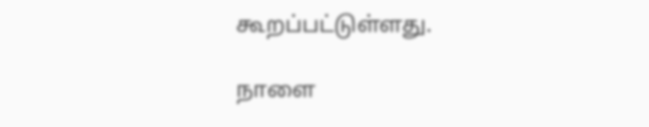கூறப்பட்டுள்ளது.

நாளை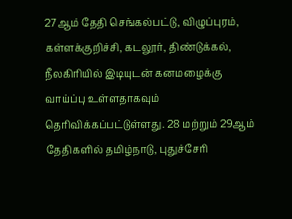27ஆம் தேதி செங்கல்பட்டு, விழுப்புரம், கள்ளக்குறிச்சி, கடலூர், திண்டுக்கல், நீலகிரியில் இடியுடன் கனமழைக்கு வாய்ப்பு உள்ளதாகவும் தெரிவிக்கப்பட்டுள்ளது. 28 மற்றும் 29ஆம் தேதிகளில் தமிழ்நாடு, புதுச்சேரி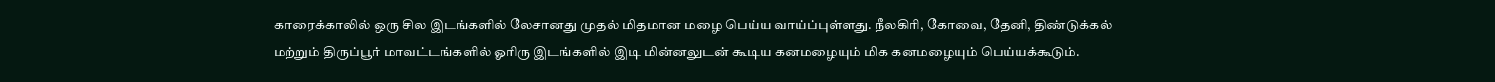காரைக்காலில் ஒரு சில இடங்களில் லேசானது முதல் மிதமான மழை பெய்ய வாய்ப்புள்ளது. நீலகிரி, கோவை, தேனி, திண்டுக்கல் மற்றும் திருப்பூர் மாவட்டங்களில் ஓரிரு இடங்களில் இடி மின்னலுடன் கூடிய கனமழையும் மிக கனமழையும் பெய்யக்கூடும்.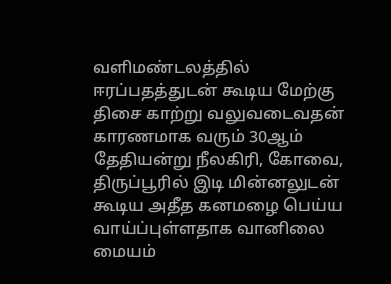வளிமண்டலத்தில் ஈரப்பதத்துடன் கூடிய மேற்கு திசை காற்று வலுவடைவதன் காரணமாக வரும் 30ஆம் தேதியன்று நீலகிரி, கோவை, திருப்பூரில் இடி மின்னலுடன் கூடிய அதீத கனமழை பெய்ய வாய்ப்புள்ளதாக வானிலை மையம்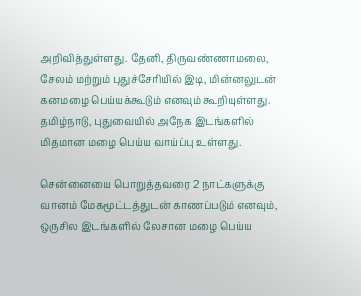அறிவித்துள்ளது. தேனி, திருவண்ணாமலை, சேலம் மற்றும் புதுச்சேரியில் இடி, மின்னலுடன் கனமழை பெய்யக்கூடும் எனவும் கூறியுள்ளது. தமிழ்நாடு, புதுவையில் அநேக இடங்களில் மிதமான மழை பெய்ய வாய்ப்பு உள்ளது.

சென்னையை பொறுத்தவரை 2 நாட்களுக்கு வானம் மேகமூட்டத்துடன் காணப்படும் எனவும், ஒருசில இடங்களில் லேசான மழை பெய்ய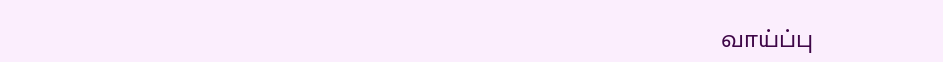வாய்ப்பு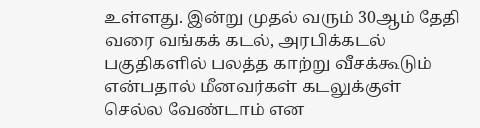உள்ளது. இன்று முதல் வரும் 30ஆம் தேதி வரை வங்கக் கடல், அரபிக்கடல் பகுதிகளில் பலத்த காற்று வீசக்கூடும் என்பதால் மீனவர்கள் கடலுக்குள் செல்ல வேண்டாம் என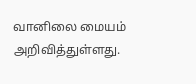வானிலை மையம் அறிவித்துள்ளது.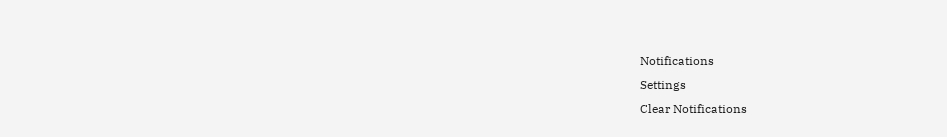Notifications
Settings
Clear Notifications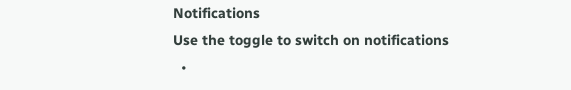Notifications
Use the toggle to switch on notifications
  •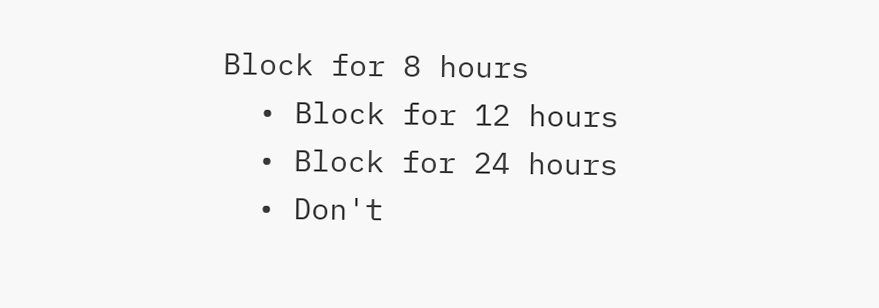Block for 8 hours
  • Block for 12 hours
  • Block for 24 hours
  • Don't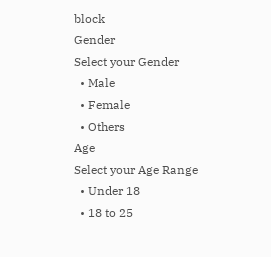block
Gender
Select your Gender
  • Male
  • Female
  • Others
Age
Select your Age Range
  • Under 18
  • 18 to 25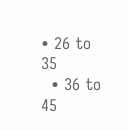• 26 to 35
  • 36 to 45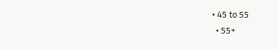• 45 to 55
  • 55+